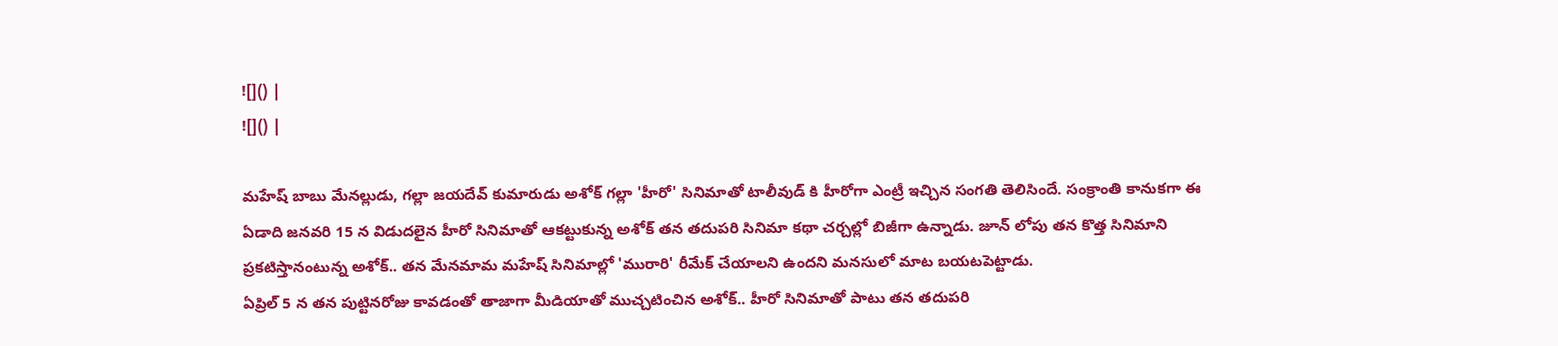![]() |
![]() |

మహేష్ బాబు మేనల్లుడు, గల్లా జయదేవ్ కుమారుడు అశోక్ గల్లా 'హీరో' సినిమాతో టాలీవుడ్ కి హీరోగా ఎంట్రీ ఇచ్చిన సంగతి తెలిసిందే. సంక్రాంతి కానుకగా ఈ ఏడాది జనవరి 15 న విడుదలైన హీరో సినిమాతో ఆకట్టుకున్న అశోక్ తన తదుపరి సినిమా కథా చర్చల్లో బిజీగా ఉన్నాడు. జూన్ లోపు తన కొత్త సినిమాని ప్రకటిస్తానంటున్న అశోక్.. తన మేనమామ మహేష్ సినిమాల్లో 'మురారి' రీమేక్ చేయాలని ఉందని మనసులో మాట బయటపెట్టాడు.
ఏప్రిల్ 5 న తన పుట్టినరోజు కావడంతో తాజాగా మీడియాతో ముచ్చటించిన అశోక్.. హీరో సినిమాతో పాటు తన తదుపరి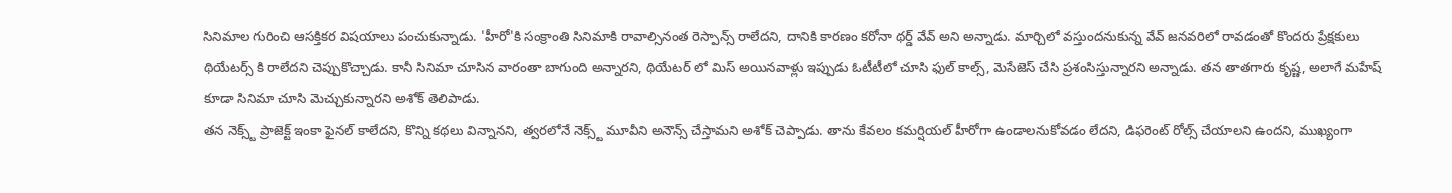సినిమాల గురించి ఆసక్తికర విషయాలు పంచుకున్నాడు. 'హీరో'కి సంక్రాంతి సినిమాకి రావాల్సినంత రెస్పాన్స్ రాలేదని, దానికి కారణం కరోనా థర్డ్ వేవ్ అని అన్నాడు. మార్చిలో వస్తుందనుకున్న వేవ్ జనవరిలో రావడంతో కొందరు ప్రేక్షకులు థియేటర్స్ కి రాలేదని చెప్పుకొచ్చాడు. కానీ సినిమా చూసిన వారంతా బాగుంది అన్నారని, థియేటర్ లో మిస్ అయినవాళ్లు ఇప్పుడు ఓటీటీలో చూసి ఫుల్ కాల్స్, మెసేజెస్ చేసి ప్రశంసిస్తున్నారని అన్నాడు. తన తాతగారు కృష్ణ, అలాగే మహేష్ కూడా సినిమా చూసి మెచ్చుకున్నారని అశోక్ తెలిపాడు.
తన నెక్స్ట్ ప్రాజెక్ట్ ఇంకా ఫైనల్ కాలేదని, కొన్ని కథలు విన్నానని, త్వరలోనే నెక్స్ట్ మూవీని అనౌన్స్ చేస్తామని అశోక్ చెప్పాడు. తాను కేవలం కమర్షియల్ హీరోగా ఉండాలనుకోవడం లేదని, డిఫరెంట్ రోల్స్ చేయాలని ఉందని, ముఖ్యంగా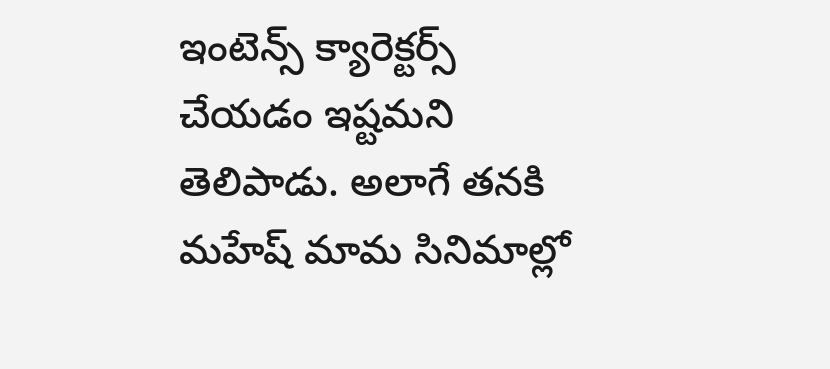ఇంటెన్స్ క్యారెక్టర్స్ చేయడం ఇష్టమని తెలిపాడు. అలాగే తనకి మహేష్ మామ సినిమాల్లో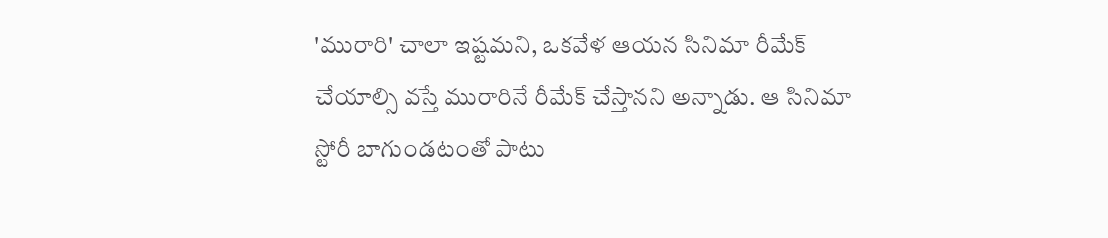'మురారి' చాలా ఇష్టమని, ఒకవేళ ఆయన సినిమా రీమేక్ చేయాల్సి వస్తే మురారినే రీమేక్ చేస్తానని అన్నాడు. ఆ సినిమా స్టోరీ బాగుండటంతో పాటు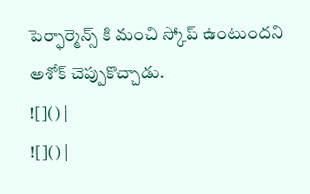పెర్ఫార్మెన్స్ కి మంచి స్కోప్ ఉంటుందని అశోక్ చెప్పుకొచ్చాడు.
![]() |
![]() |